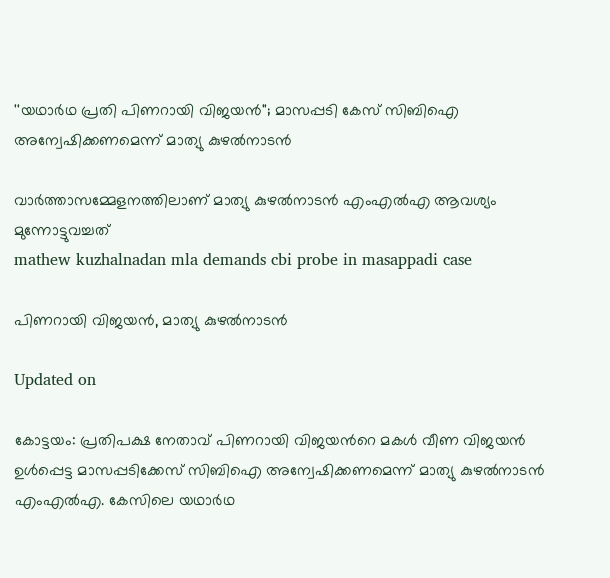''യഥാർഥ പ്രതി പിണറായി വിജയൻ''; മാസപ്പടി കേസ് സിബിഐ അന്വേഷിക്കണമെന്ന് മാത‍്യു കുഴൽനാടൻ

വാർത്താസമ്മേളനത്തിലാണ് മാത‍്യു കുഴൽനാടൻ എംഎൽഎ ആവശ‍്യം മുന്നോട്ടുവച്ചത്
mathew kuzhalnadan mla demands cbi probe in masappadi case

പിണറായി വിജയൻ, മാത‍്യു കുഴൽനാടൻ‌

Updated on

കോട്ടയം: പ്രതിപക്ഷ നേതാവ് പിണറായി വിജയന്‍റെ മകൾ വീണ വിജയൻ ഉൾപ്പെട്ട മാസപ്പടിക്കേസ് സിബിഐ അന്വേഷിക്കണമെന്ന് മാത‍്യു കുഴൽനാടൻ‌ എംഎൽഎ. കേസിലെ യഥാർഥ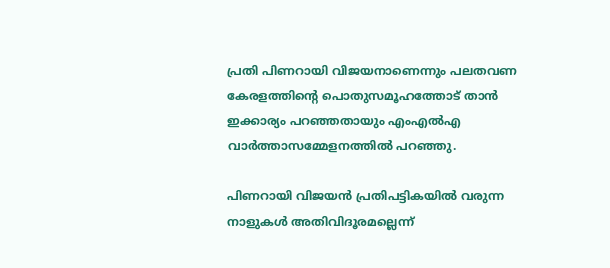പ്രതി പിണറായി വിജയനാണെന്നും പലതവണ കേരളത്തിന്‍റെ പൊതുസമൂഹത്തോട് താൻ ഇക്കാര‍്യം പറഞ്ഞതായും എംഎൽഎ വാർത്താസമ്മേളനത്തിൽ പറഞ്ഞു.

പിണറായി വിജയൻ പ്രതിപട്ടികയിൽ വരുന്ന നാളുകൾ അതിവിദൂരമല്ലെന്ന്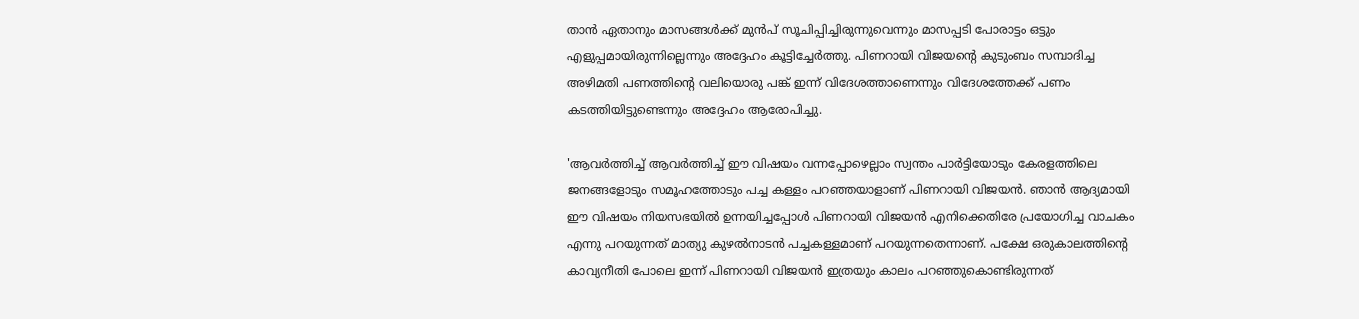താൻ ഏതാനും മാസങ്ങൾക്ക് മുൻപ് സൂചിപ്പിച്ചിരുന്നുവെന്നും മാസപ്പടി പോരാട്ടം ഒട്ടും എളുപ്പമായിരുന്നില്ലെന്നും അദ്ദേഹം കൂട്ടിച്ചേർത്തു. പിണറായി വിജയന്‍റെ കുടുംബം സമ്പാദിച്ച അഴിമതി പണത്തിന്‍റെ വലിയൊരു പങ്ക് ഇന്ന് വിദേശത്താണെന്നും വിദേശത്തേക്ക് പണം കടത്തിയിട്ടുണ്ടെന്നും അദ്ദേഹം ആരോപിച്ചു.

'ആവർത്തിച്ച് ആവർത്തിച്ച് ഈ വിഷയം വന്നപ്പോഴെല്ലാം സ്വന്തം പാർട്ടിയോടും കേരളത്തിലെ ജനങ്ങളോടും സമൂഹത്തോടും പച്ച കള്ളം പറഞ്ഞയാളാണ് പിണറായി വിജയൻ. ഞാൻ ആദ‍്യമായി ഈ വിഷയം നിയസഭയിൽ ഉന്നയിച്ചപ്പോൾ പിണറായി വിജയൻ എനിക്കെതിരേ പ്രയോഗിച്ച വാചകം എന്നു പറയുന്നത് മാത‍്യു കുഴൽനാടൻ പച്ചകള്ളമാണ് പറയുന്നതെന്നാണ്. പക്ഷേ ഒരുകാലത്തിന്‍റെ കാവ‍്യനീതി പോലെ ഇന്ന് പിണറായി വിജയൻ ഇത്രയും കാലം പറഞ്ഞുകൊണ്ടിരുന്നത്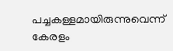പച്ചകള്ളമായിരുന്നുവെന്ന് കേരളം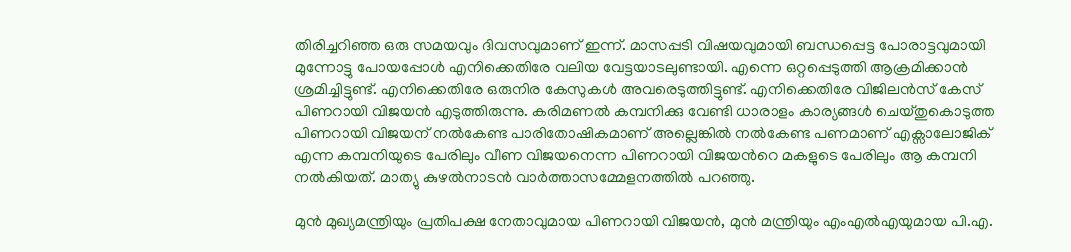തിരിച്ചറിഞ്ഞ ഒരു സമ‍യവും ദിവസവുമാണ് ഇന്ന്. മാസപ്പടി വിഷയവുമായി ബന്ധപ്പെട്ട പോരാട്ടവുമായി മുന്നോട്ടു പോയപ്പോൾ എനിക്കെതിരേ വലിയ വേട്ടയാടലുണ്ടായി. എന്നെ ഒറ്റപ്പെടുത്തി ആക്രമിക്കാൻ ശ്രമിച്ചിട്ടുണ്ട്. എനിക്കെതിരേ ഒരുനിര കേസുകൾ അവരെടുത്തിട്ടുണ്ട്. എനിക്കെതിരേ വിജിലൻസ് കേസ് പിണറായി വിജയൻ എടുത്തിരുന്നു. കരിമണൽ കമ്പനിക്കു വേണ്ടി ധാരാളം കാര‍്യങ്ങൾ ചെയ്തുകൊടുത്ത പിണറായി വിജയന് നൽകേണ്ട പാരിതോഷികമാണ് അല്ലെങ്കിൽ നൽകേണ്ട പണമാണ് എക്സാലോജിക് എന്ന കമ്പനിയുടെ പേരിലും വീണ വിജയനെന്ന പിണറായി വിജയന്‍റെ മകളുടെ പേരിലും ആ കമ്പനി നൽകിയത്. മാത‍്യു കുഴൽനാടൻ‌ വാർത്താസമ്മേളനത്തിൽ പറഞ്ഞു.

മുൻ മുഖ്യമന്ത്രിയും പ്രതിപക്ഷ നേതാവുമായ പിണറായി വിജയൻ, മുൻ മന്ത്രിയും എംഎൽഎയുമായ പി.എ.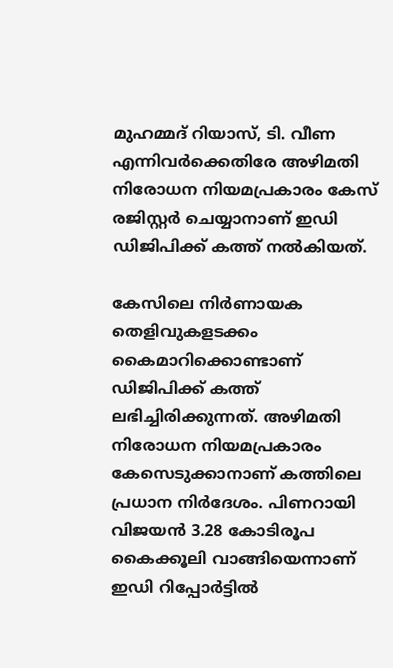മുഹമ്മദ് റിയാസ്, ടി. വീണ എന്നിവർക്കെതിരേ അഴിമതി നിരോധന നിയമപ്രകാരം കേസ് രജിസ്റ്റർ ചെയ്യാനാണ് ഇഡി ഡിജിപിക്ക് കത്ത് നൽകിയത്.

കേസിലെ നിർണായക തെളിവുകളടക്കം കൈമാറിക്കൊണ്ടാണ് ഡിജിപിക്ക് കത്ത് ലഭിച്ചിരിക്കുന്നത്. അഴിമതി നിരോധന നിയമപ്രകാരം കേസെടുക്കാനാണ് കത്തിലെ പ്രധാന നിർദേശം. പിണറായി വിജയൻ 3.28 കോടിരൂപ കൈക്കൂലി വാങ്ങിയെന്നാണ് ഇഡി റിപ്പോർട്ടിൽ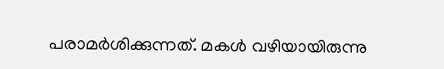പരാമർശിക്കുന്നത്. മകൾ വഴിയായിരുന്നു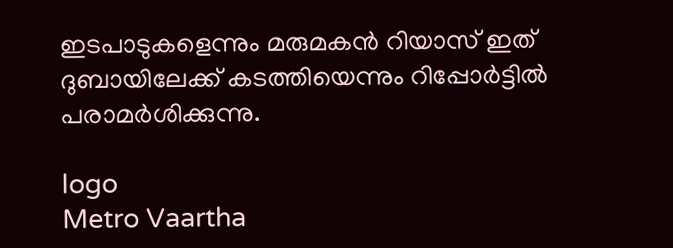ഇടപാടുകളെന്നും മരുമകൻ റിയാസ് ഇത് ദുബായിലേക്ക് കടത്തിയെന്നും റിപ്പോർട്ടിൽ പരാമർശിക്കുന്നു.

logo
Metro Vaartha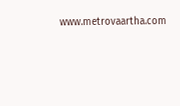www.metrovaartha.com